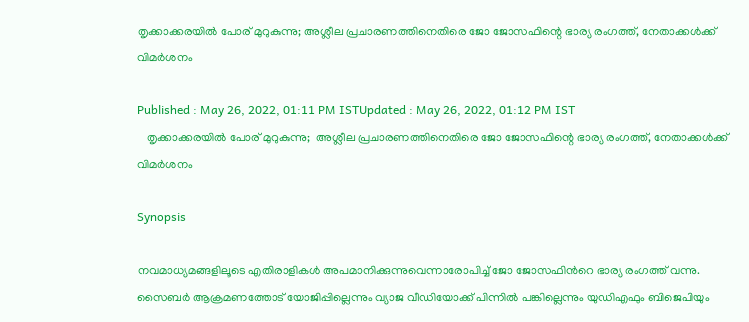തൃക്കാക്കരയിൽ പോര് മുറുകുന്നു; അശ്ലീല പ്രചാരണത്തിനെതിരെ ജോ ജോസഫിന്റെ ഭാര്യ രംഗത്ത്, നേതാക്കൾക്ക് വിമർശനം

Published : May 26, 2022, 01:11 PM ISTUpdated : May 26, 2022, 01:12 PM IST
   തൃക്കാക്കരയിൽ പോര് മുറുകുന്നു;  അശ്ലീല പ്രചാരണത്തിനെതിരെ ജോ ജോസഫിന്റെ ഭാര്യ രംഗത്ത്, നേതാക്കൾക്ക് വിമർശനം

Synopsis

നവമാധ്യമങ്ങളിലൂടെ എതിരാളികൾ അപമാനിക്കുന്നുവെന്നാരോപിച്ച് ജോ ജോസഫിൻറെ ഭാര്യ രംഗത്ത് വന്നു. സൈബർ ആക്രമണത്തോട് യോജിപ്പില്ലെന്നും വ്യാജ വീഡിയോക്ക് പിന്നിൽ പങ്കില്ലെന്നും യുഡിഎഫും ബിജെപിയും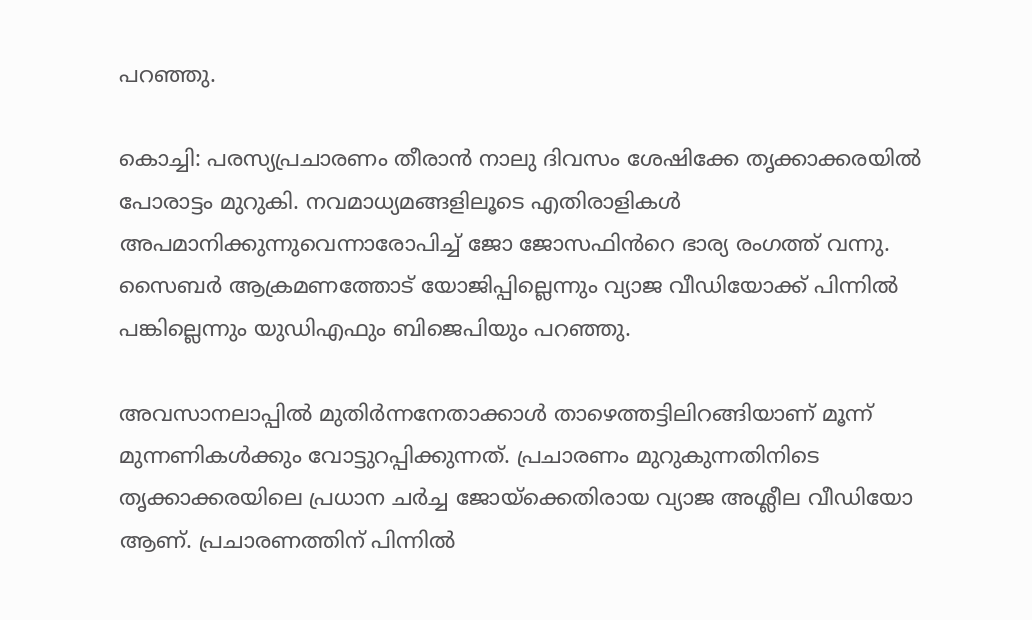പറഞ്ഞു.

കൊച്ചി: പരസ്യപ്രചാരണം തീരാൻ നാലു ദിവസം ശേഷിക്കേ തൃക്കാക്കരയിൽ പോരാട്ടം മുറുകി. നവമാധ്യമങ്ങളിലൂടെ എതിരാളികൾ അപമാനിക്കുന്നുവെന്നാരോപിച്ച് ജോ ജോസഫിൻറെ ഭാര്യ രംഗത്ത് വന്നു. സൈബർ ആക്രമണത്തോട് യോജിപ്പില്ലെന്നും വ്യാജ വീഡിയോക്ക് പിന്നിൽ പങ്കില്ലെന്നും യുഡിഎഫും ബിജെപിയും പറഞ്ഞു.

അവസാനലാപ്പിൽ മുതിർന്നനേതാക്കാൾ താഴെത്തട്ടിലിറങ്ങിയാണ് മൂന്ന് മുന്നണികൾക്കും വോട്ടുറപ്പിക്കുന്നത്. പ്രചാരണം മുറുകുന്നതിനിടെ തൃക്കാക്കരയിലെ പ്രധാന ചർച്ച ജോയ്ക്കെതിരായ വ്യാജ അശ്ലീല വീഡിയോ ആണ്. പ്രചാരണത്തിന് പിന്നിൽ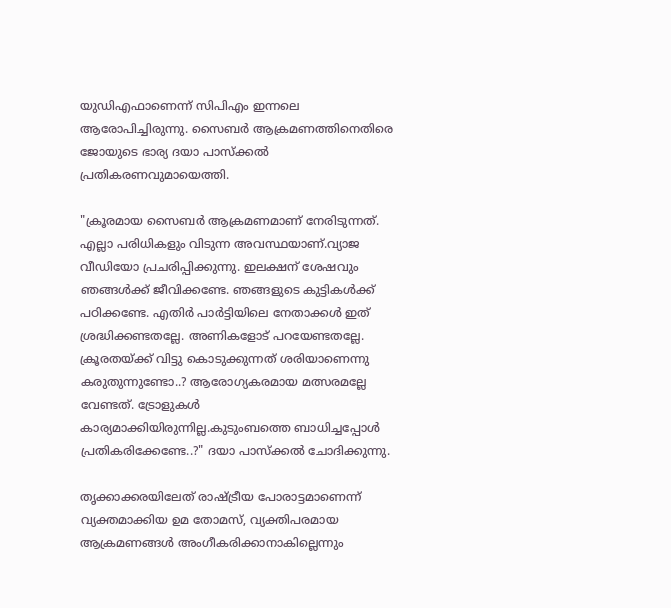യുഡിഎഫാണെന്ന് സിപിഎം ഇന്നലെ ആരോപിച്ചിരുന്നു. സൈബർ ആക്രമണത്തിനെതിരെ ജോയുടെ ഭാര്യ ദയാ പാസ്ക്കൽ പ്രതികരണവുമായെത്തി.

"ക്രൂരമായ സൈബർ ആക്രമണമാണ് നേരിടുന്നത്. എല്ലാ പരിധികളും വിടുന്ന അവസ്ഥയാണ്.വ്യാജ വീഡിയോ പ്രചരിപ്പിക്കുന്നു. ഇലക്ഷന് ശേഷവും ഞങ്ങൾക്ക് ജീവിക്കണ്ടേ. ഞങ്ങളുടെ കുട്ടികൾക്ക് പഠിക്കണ്ടേ. എതിർ പാർട്ടിയിലെ നേതാക്കൾ ഇത് ശ്രദ്ധിക്കണ്ടതല്ലേ. അണികളോട് പറയേണ്ടതല്ലേ. ക്രൂരതയ്ക്ക് വിട്ടു കൊടുക്കുന്നത് ശരിയാണെന്നു കരുതുന്നുണ്ടോ..? ആരോഗ്യകരമായ മത്സരമല്ലേ വേണ്ടത്. ട്രോളുകൾ കാര്യമാക്കിയിരുന്നില്ല.കുടുംബത്തെ ബാധിച്ചപ്പോൾ പ്രതികരിക്കേണ്ടേ..?" ദയാ പാസ്ക്കൽ ചോദിക്കുന്നു.

തൃക്കാക്കരയിലേത് രാഷ്ട്രീയ പോരാട്ടമാണെന്ന് വ്യക്തമാക്കിയ ഉമ തോമസ്, വ്യക്തിപരമായ ആക്രമണങ്ങൾ അംഗീകരിക്കാനാകില്ലെന്നും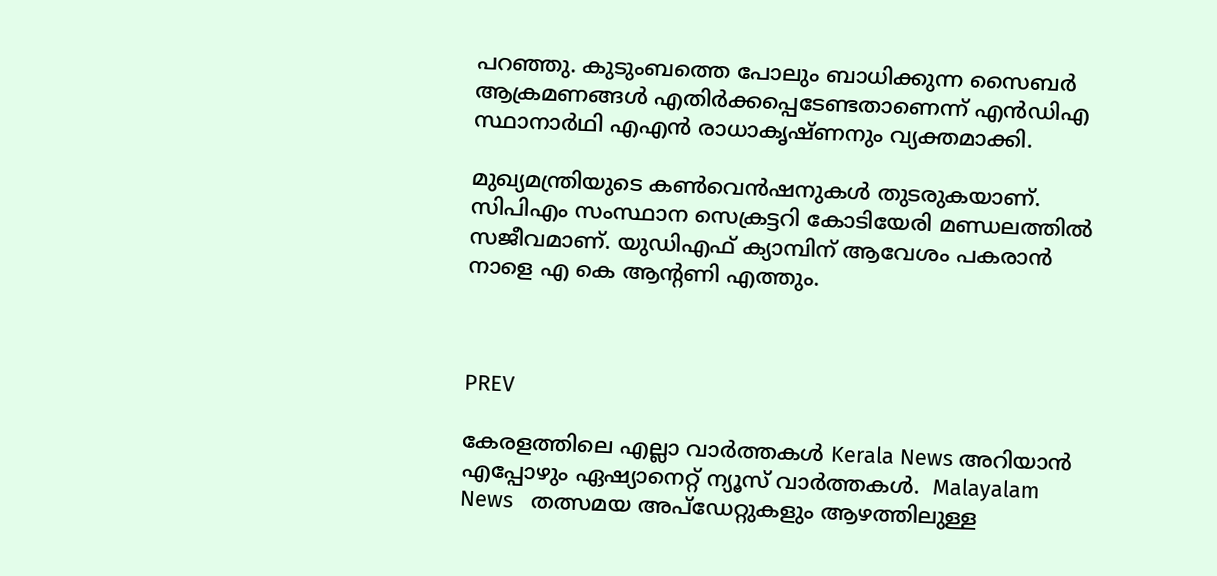പറഞ്ഞു. കുടുംബത്തെ പോലും ബാധിക്കുന്ന സൈബര്‍ ആക്രമണങ്ങൾ എതിർക്കപ്പെടേണ്ടതാണെന്ന് എൻഡിഎ സ്ഥാനാര്‍ഥി എഎൻ രാധാകൃഷ്ണനും വ്യക്തമാക്കി.

മുഖ്യമന്ത്രിയുടെ കൺവെൻഷനുകൾ തുടരുകയാണ്. സിപിഎം സംസ്ഥാന സെക്രട്ടറി കോടിയേരി മണ്ഡലത്തിൽ സജീവമാണ്. യുഡിഎഫ് ക്യാമ്പിന് ആവേശം പകരാൻ നാളെ എ കെ ആന്റണി എത്തും.



PREV

കേരളത്തിലെ എല്ലാ വാർത്തകൾ Kerala News അറിയാൻ  എപ്പോഴും ഏഷ്യാനെറ്റ് ന്യൂസ് വാർത്തകൾ.  Malayalam News   തത്സമയ അപ്‌ഡേറ്റുകളും ആഴത്തിലുള്ള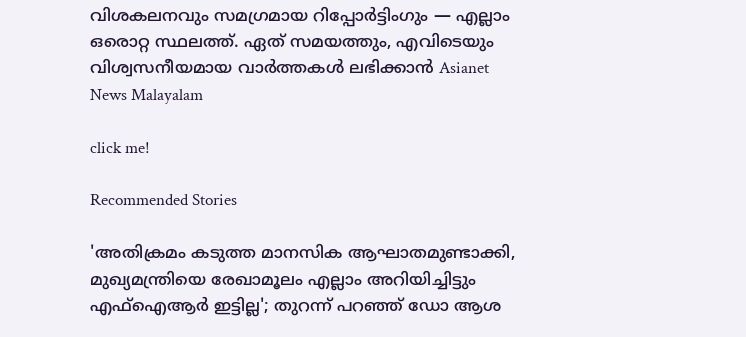വിശകലനവും സമഗ്രമായ റിപ്പോർട്ടിംഗും — എല്ലാം ഒരൊറ്റ സ്ഥലത്ത്. ഏത് സമയത്തും, എവിടെയും വിശ്വസനീയമായ വാർത്തകൾ ലഭിക്കാൻ Asianet News Malayalam

click me!

Recommended Stories

'അതിക്രമം കടുത്ത മാനസിക ആഘാതമുണ്ടാക്കി, മുഖ്യമന്ത്രിയെ രേഖാമൂലം എല്ലാം അറിയിച്ചിട്ടും എഫ്ഐആര്‍ ഇട്ടില്ല'; തുറന്ന് പറഞ്ഞ് ഡോ ആശ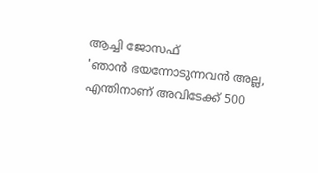ആച്ചി ജോസഫ്
'ഞാൻ ഭയന്നോടുന്നവൻ അല്ല, എന്തിനാണ് അവിടേക്ക് 500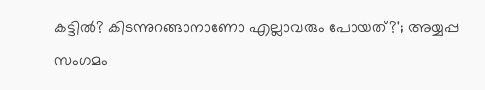കട്ടിൽ? കിടന്നുറങ്ങാനാണോ എല്ലാവരും പോയത്?'; അയ്യപ്പ സംഗമം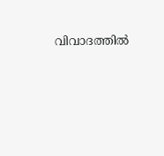വിവാദത്തിൽ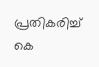പ്രതികരിച്ച് കെ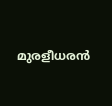മുരളീധരൻ